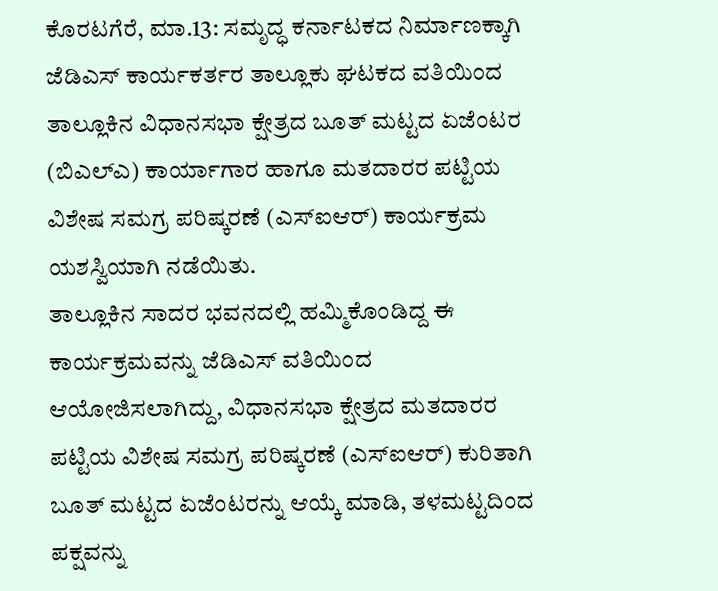ಕೊರಟಗೆರೆ, ಮಾ.13: ಸಮೃದ್ಧ ಕರ್ನಾಟಕದ ನಿರ್ಮಾಣಕ್ಕಾಗಿ ಜೆಡಿಎಸ್ ಕಾರ್ಯಕರ್ತರ ತಾಲ್ಲೂಕು ಘಟಕದ ವತಿಯಿಂದ ತಾಲ್ಲೂಕಿನ ವಿಧಾನಸಭಾ ಕ್ಷೇತ್ರದ ಬೂತ್ ಮಟ್ಟದ ಏಜೆಂಟರ (ಬಿಎಲ್ಎ) ಕಾರ್ಯಾಗಾರ ಹಾಗೂ ಮತದಾರರ ಪಟ್ಟಿಯ ವಿಶೇಷ ಸಮಗ್ರ ಪರಿಷ್ಕರಣೆ (ಎಸ್ಐಆರ್) ಕಾರ್ಯಕ್ರಮ ಯಶಸ್ವಿಯಾಗಿ ನಡೆಯಿತು.
ತಾಲ್ಲೂಕಿನ ಸಾದರ ಭವನದಲ್ಲಿ ಹಮ್ಮಿಕೊಂಡಿದ್ದ ಈ ಕಾರ್ಯಕ್ರಮವನ್ನು ಜೆಡಿಎಸ್ ವತಿಯಿಂದ ಆಯೋಜಿಸಲಾಗಿದ್ದು, ವಿಧಾನಸಭಾ ಕ್ಷೇತ್ರದ ಮತದಾರರ ಪಟ್ಟಿಯ ವಿಶೇಷ ಸಮಗ್ರ ಪರಿಷ್ಕರಣೆ (ಎಸ್ಐಆರ್) ಕುರಿತಾಗಿ ಬೂತ್ ಮಟ್ಟದ ಏಜೆಂಟರನ್ನು ಆಯ್ಕೆ ಮಾಡಿ, ತಳಮಟ್ಟದಿಂದ ಪಕ್ಷವನ್ನು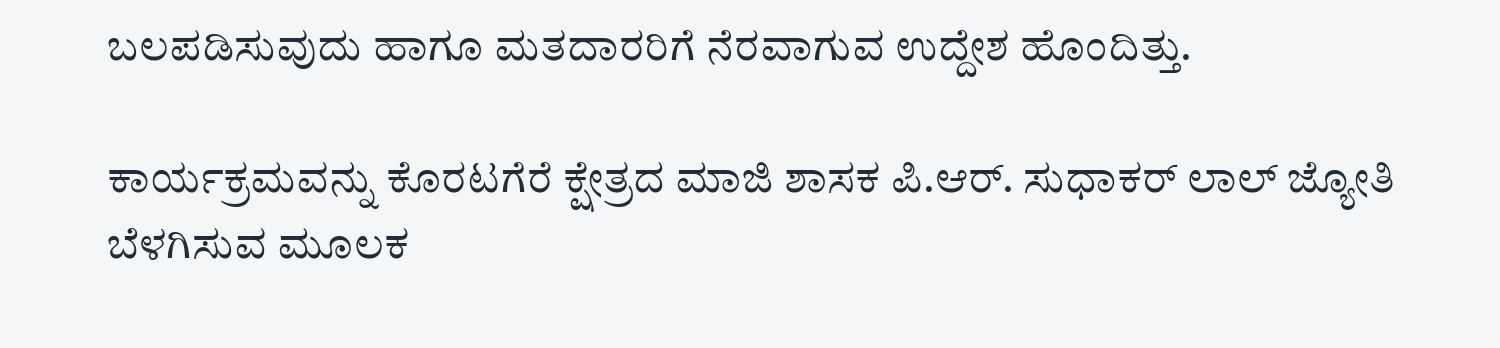ಬಲಪಡಿಸುವುದು ಹಾಗೂ ಮತದಾರರಿಗೆ ನೆರವಾಗುವ ಉದ್ದೇಶ ಹೊಂದಿತ್ತು.

ಕಾರ್ಯಕ್ರಮವನ್ನು ಕೊರಟಗೆರೆ ಕ್ಷೇತ್ರದ ಮಾಜಿ ಶಾಸಕ ಪಿ.ಆರ್. ಸುಧಾಕರ್ ಲಾಲ್ ಜ್ಯೋತಿ ಬೆಳಗಿಸುವ ಮೂಲಕ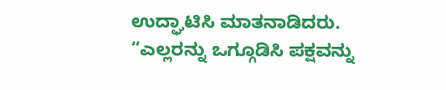ಉದ್ಘಾಟಿಸಿ ಮಾತನಾಡಿದರು.
“ಎಲ್ಲರನ್ನು ಒಗ್ಗೂಡಿಸಿ ಪಕ್ಷವನ್ನು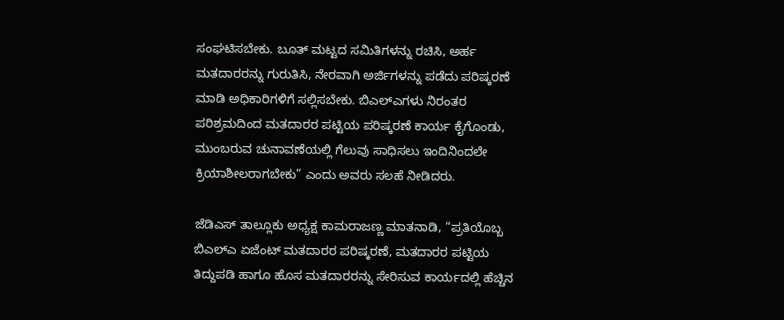ಸಂಘಟಿಸಬೇಕು. ಬೂತ್ ಮಟ್ಟದ ಸಮಿತಿಗಳನ್ನು ರಚಿಸಿ, ಅರ್ಹ ಮತದಾರರನ್ನು ಗುರುತಿಸಿ, ನೇರವಾಗಿ ಅರ್ಜಿಗಳನ್ನು ಪಡೆದು ಪರಿಷ್ಕರಣೆ ಮಾಡಿ ಅಧಿಕಾರಿಗಳಿಗೆ ಸಲ್ಲಿಸಬೇಕು. ಬಿಎಲ್ಎಗಳು ನಿರಂತರ ಪರಿಶ್ರಮದಿಂದ ಮತದಾರರ ಪಟ್ಟಿಯ ಪರಿಷ್ಕರಣೆ ಕಾರ್ಯ ಕೈಗೊಂಡು, ಮುಂಬರುವ ಚುನಾವಣೆಯಲ್ಲಿ ಗೆಲುವು ಸಾಧಿಸಲು ಇಂದಿನಿಂದಲೇ ಕ್ರಿಯಾಶೀಲರಾಗಬೇಕು” ಎಂದು ಅವರು ಸಲಹೆ ನೀಡಿದರು.

ಜೆಡಿಎಸ್ ತಾಲ್ಲೂಕು ಅಧ್ಯಕ್ಷ ಕಾಮರಾಜಣ್ಣ ಮಾತನಾಡಿ, “ಪ್ರತಿಯೊಬ್ಬ ಬಿಎಲ್ಎ ಏಜೆಂಟ್ ಮತದಾರರ ಪರಿಷ್ಕರಣೆ, ಮತದಾರರ ಪಟ್ಟಿಯ ತಿದ್ದುಪಡಿ ಹಾಗೂ ಹೊಸ ಮತದಾರರನ್ನು ಸೇರಿಸುವ ಕಾರ್ಯದಲ್ಲಿ ಹೆಚ್ಚಿನ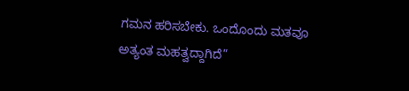ಗಮನ ಹರಿಸಬೇಕು. ಒಂದೊಂದು ಮತವೂ ಅತ್ಯಂತ ಮಹತ್ವದ್ದಾಗಿದೆ”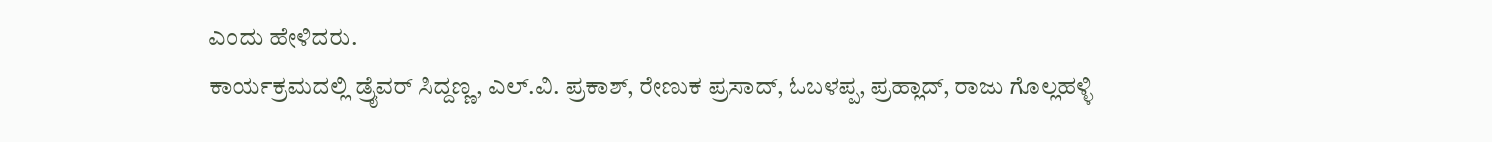ಎಂದು ಹೇಳಿದರು.
ಕಾರ್ಯಕ್ರಮದಲ್ಲಿ ಡ್ರೈವರ್ ಸಿದ್ದಣ್ಣ, ಎಲ್.ವಿ. ಪ್ರಕಾಶ್, ರೇಣುಕ ಪ್ರಸಾದ್, ಓಬಳಪ್ಪ, ಪ್ರಹ್ಲಾದ್, ರಾಜು ಗೊಲ್ಲಹಳ್ಳಿ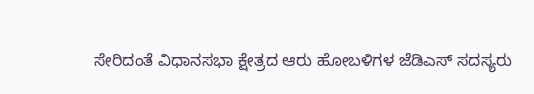ಸೇರಿದಂತೆ ವಿಧಾನಸಭಾ ಕ್ಷೇತ್ರದ ಆರು ಹೋಬಳಿಗಳ ಜೆಡಿಎಸ್ ಸದಸ್ಯರು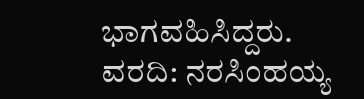ಭಾಗವಹಿಸಿದ್ದರು.
ವರದಿ: ನರಸಿಂಹಯ್ಯ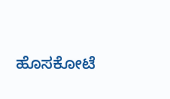ಹೊಸಕೋಟೆ